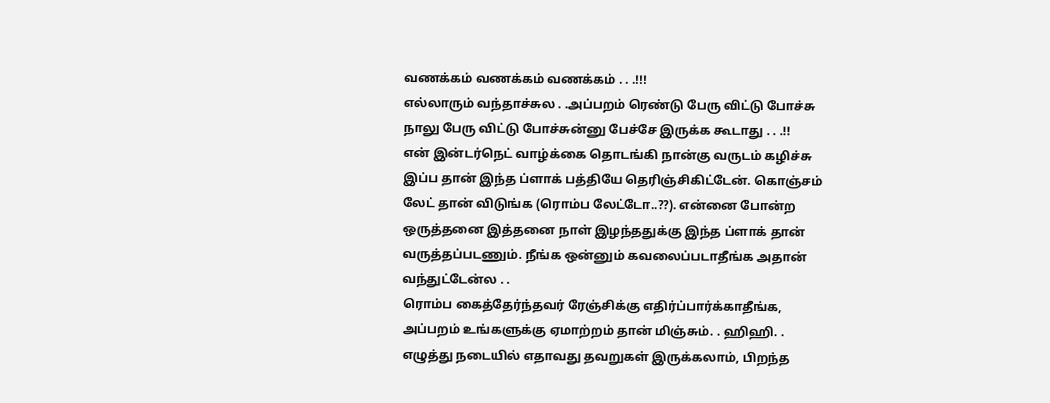வணக்கம் வணக்கம் வணக்கம் . . .!!!
எல்லாரும் வந்தாச்சுல . .அப்பறம் ரெண்டு பேரு விட்டு போச்சு நாலு பேரு விட்டு போச்சுன்னு பேச்சே இருக்க கூடாது . . .!!
என் இன்டர்நெட் வாழ்க்கை தொடங்கி நான்கு வருடம் கழிச்சு இப்ப தான் இந்த ப்ளாக் பத்தியே தெரிஞ்சிகிட்டேன். கொஞ்சம் லேட் தான் விடுங்க (ரொம்ப லேட்டோ..??). என்னை போன்ற ஒருத்தனை இத்தனை நாள் இழந்ததுக்கு இந்த ப்ளாக் தான் வருத்தப்படணும். நீங்க ஒன்னும் கவலைப்படாதீங்க அதான் வந்துட்டேன்ல . .
ரொம்ப கைத்தேர்ந்தவர் ரேஞ்சிக்கு எதிர்ப்பார்க்காதீங்க, அப்பறம் உங்களுக்கு ஏமாற்றம் தான் மிஞ்சும். . ஹிஹி. . எழுத்து நடையில் எதாவது தவறுகள் இருக்கலாம், பிறந்த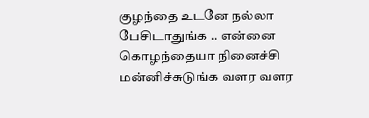குழந்தை உடனே நல்லா பேசிடாதுங்க .. என்னை கொழந்தையா நினைச்சி மன்னிச்சுடுங்க வளர வளர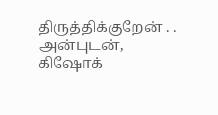திருத்திக்குறேன் . .
அன்புடன்,
கிஷோக்